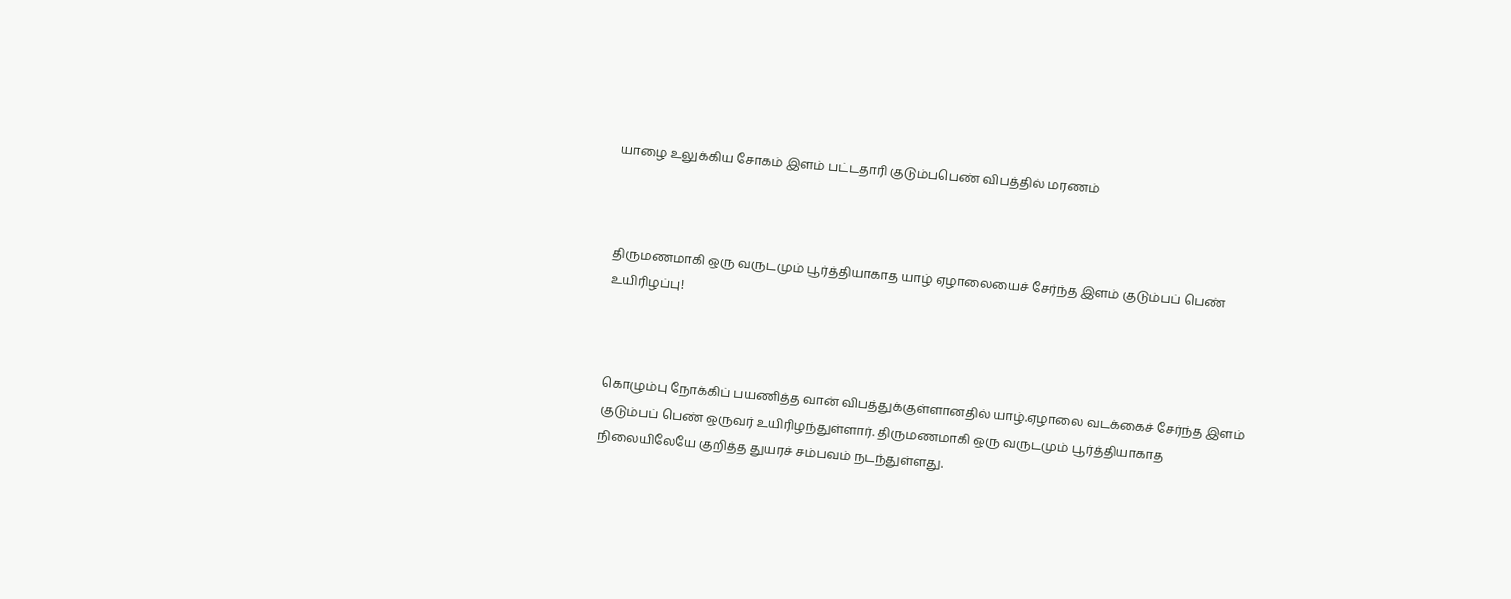யாழை உலுக்கிய சோகம் இளம் பட்டதாரி குடும்பபெண் விபத்தில் மரணம்



திருமணமாகி ஒரு வருடமும் பூர்த்தியாகாத யாழ் ஏழாலையைச் சேர்ந்த இளம் குடும்பப் பெண் உயிரிழப்பு!



கொழும்பு நோக்கிப் பயணித்த வான் விபத்துக்குள்ளானதில் யாழ்.ஏழாலை வடக்கைச் சேர்ந்த இளம் குடும்பப் பெண் ஒருவர் உயிரிழந்துள்ளார். திருமணமாகி ஒரு வருடமும் பூர்த்தியாகாத நிலையிலேயே குறித்த துயரச் சம்பவம் நடந்துள்ளது.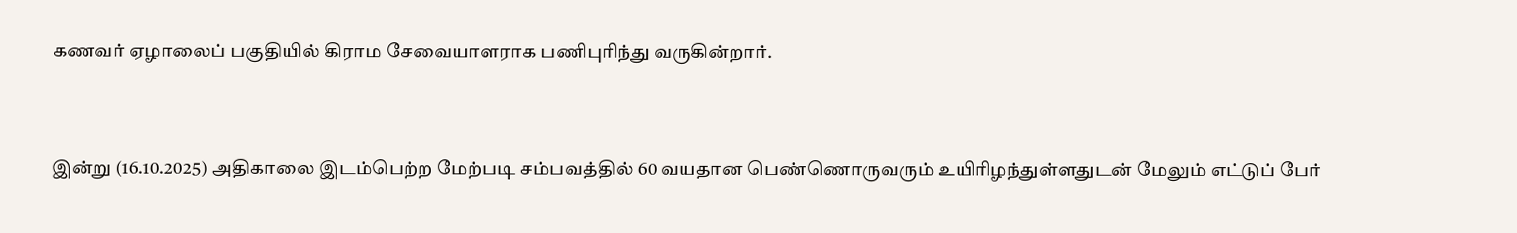கணவர் ஏழாலைப் பகுதியில் கிராம சேவையாளராக பணிபுரிந்து வருகின்றார்.


இன்று (16.10.2025) அதிகாலை இடம்பெற்ற மேற்படி சம்பவத்தில் 60 வயதான பெண்ணொருவரும் உயிரிழந்துள்ளதுடன் மேலும் எட்டுப் பேர்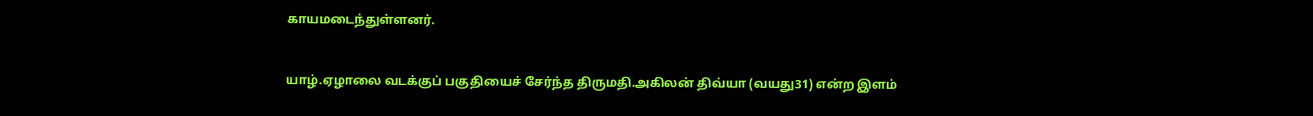காயமடைந்துள்ளனர்.


யாழ்.ஏழாலை வடக்குப் பகுதியைச் சேர்ந்த திருமதி.அகிலன் திவ்யா (வயது31) என்ற இளம்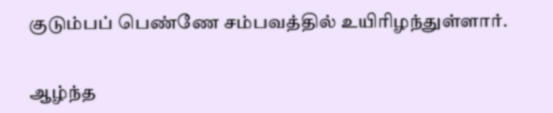குடும்பப் பெண்ணே சம்பவத்தில் உயிரிழந்துள்ளார்.


ஆழ்ந்த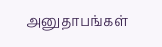அனுதாபங்கள்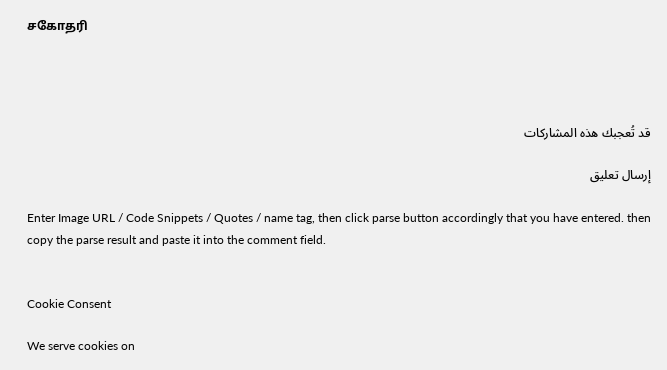சகோதரி




قد تُعجبك هذه المشاركات

إرسال تعليق

Enter Image URL / Code Snippets / Quotes / name tag, then click parse button accordingly that you have entered. then copy the parse result and paste it into the comment field.


Cookie Consent

We serve cookies on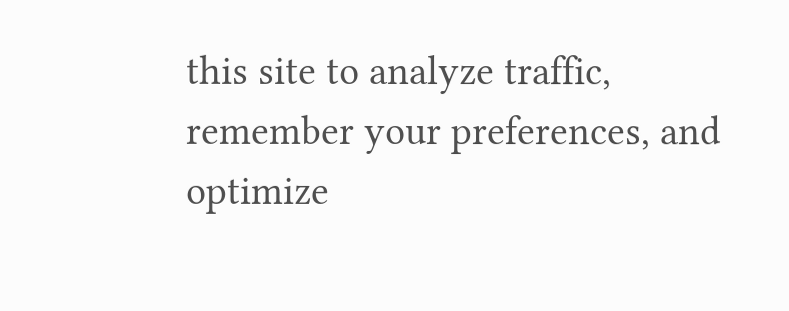this site to analyze traffic, remember your preferences, and optimize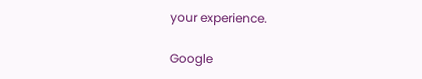your experience.

Google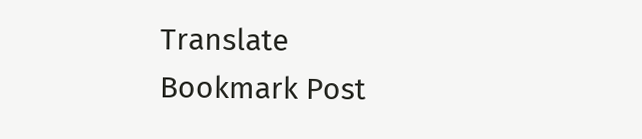Translate
Bookmark Post